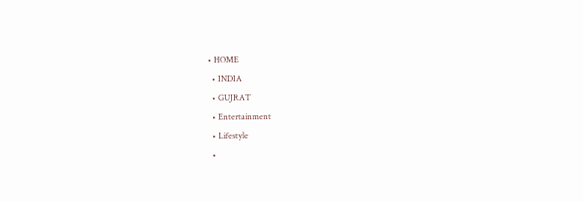• HOME
  • INDIA
  • GUJRAT
  • Entertainment
  • Lifestyle
  •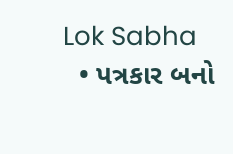Lok Sabha
  • પત્રકાર બનો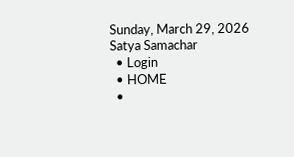Sunday, March 29, 2026
Satya Samachar
  • Login
  • HOME
  •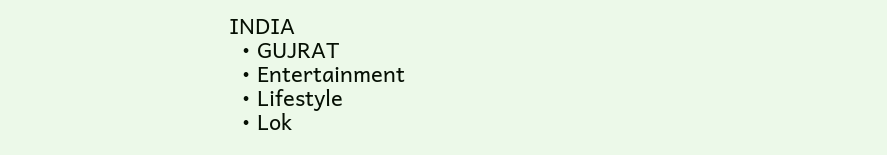INDIA
  • GUJRAT
  • Entertainment
  • Lifestyle
  • Lok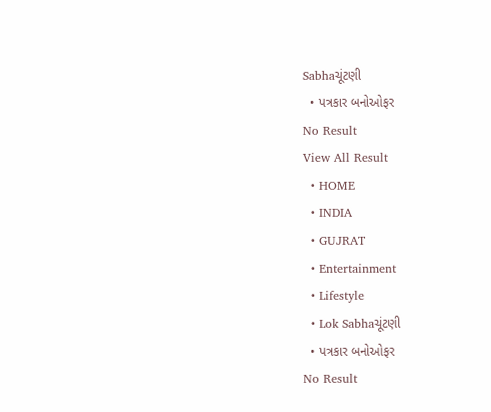Sabhaચૂંટણી
  • પત્રકાર બનોઓફર
No Result
View All Result
  • HOME
  • INDIA
  • GUJRAT
  • Entertainment
  • Lifestyle
  • Lok Sabhaચૂંટણી
  • પત્રકાર બનોઓફર
No Result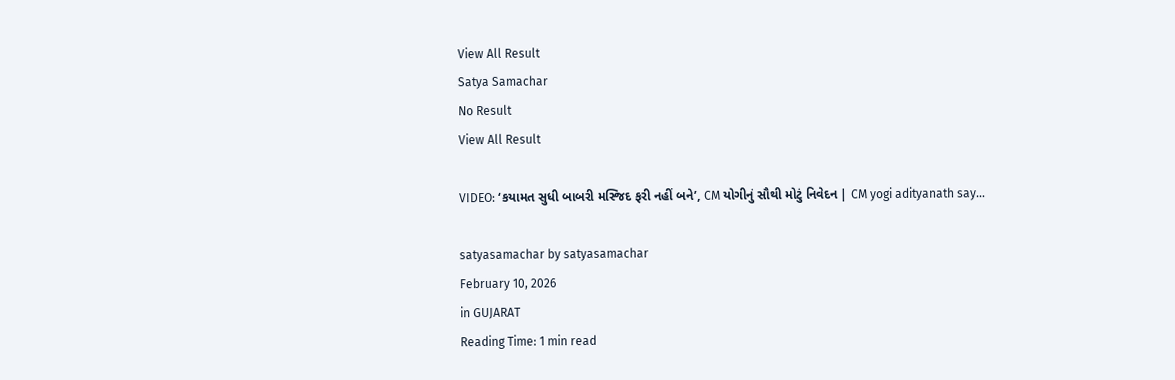View All Result
Satya Samachar
No Result
View All Result

VIDEO: ‘કયામત સુધી બાબરી મસ્જિદ ફરી નહીં બને’, CM યોગીનું સૌથી મોટું નિવેદન | CM yogi adityanath say…

satyasamachar by satyasamachar
February 10, 2026
in GUJARAT
Reading Time: 1 min read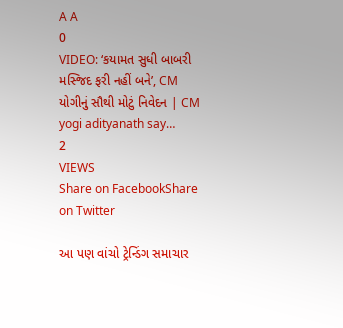A A
0
VIDEO: ‘કયામત સુધી બાબરી મસ્જિદ ફરી નહીં બને’, CM યોગીનું સૌથી મોટું નિવેદન | CM yogi adityanath say…
2
VIEWS
Share on FacebookShare on Twitter

આ પણ વાંચો ટ્રેન્ડિંગ સમાચાર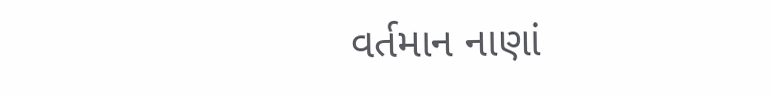વર્તમાન નાણાં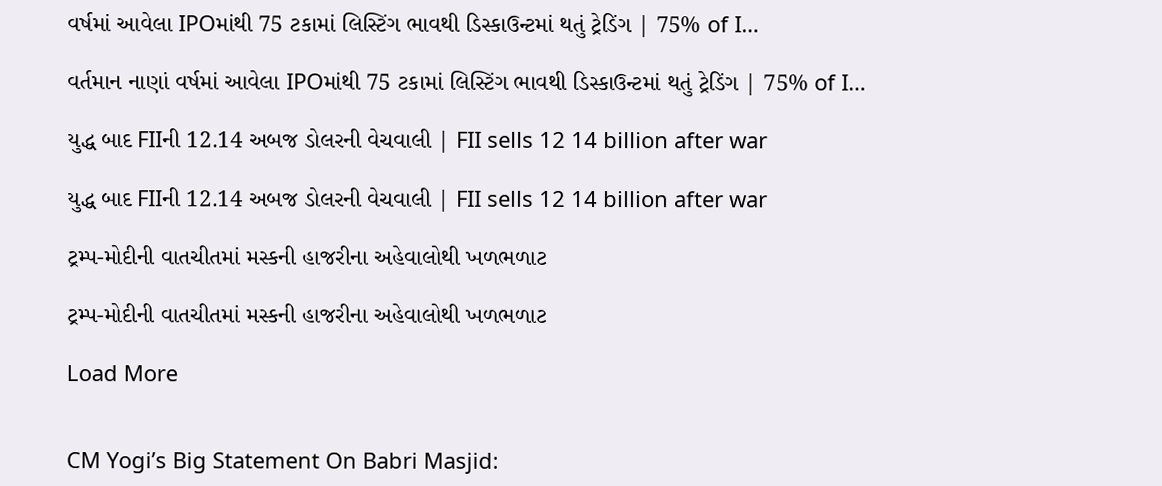વર્ષમાં આવેલા IPOમાંથી 75 ટકામાં લિસ્ટિંગ ભાવથી ડિસ્કાઉન્ટમાં થતું ટ્રેડિંગ | 75% of I…

વર્તમાન નાણાં વર્ષમાં આવેલા IPOમાંથી 75 ટકામાં લિસ્ટિંગ ભાવથી ડિસ્કાઉન્ટમાં થતું ટ્રેડિંગ | 75% of I…

યુદ્ધ બાદ FIIની 12.14 અબજ ડોલરની વેચવાલી | FII sells 12 14 billion after war

યુદ્ધ બાદ FIIની 12.14 અબજ ડોલરની વેચવાલી | FII sells 12 14 billion after war

ટ્રમ્પ-મોદીની વાતચીતમાં મસ્કની હાજરીના અહેવાલોથી ખળભળાટ

ટ્રમ્પ-મોદીની વાતચીતમાં મસ્કની હાજરીના અહેવાલોથી ખળભળાટ

Load More


CM Yogi’s Big Statement On Babri Masjid: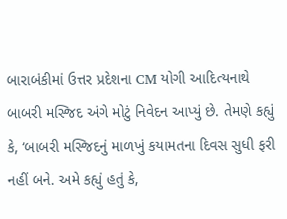બારાબંકીમાં ઉત્તર પ્રદેશના CM યોગી આદિત્યનાથે બાબરી મસ્જિદ અંગે મોટું નિવેદન આપ્યું છે. તેમણે કહ્યું કે, ‘બાબરી મસ્જિદનું માળખું કયામતના દિવસ સુધી ફરી નહીં બને. અમે કહ્યું હતું કે,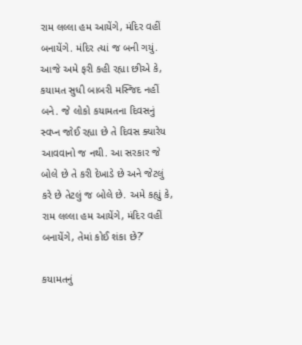રામ લલ્લા હમ આયેંગે, મંદિર વહીં બનાયેંગે. મંદિર ત્યાં જ બની ગયું. આજે અમે ફરી કહી રહ્યા છીએ કે, કયામત સુધી બાબરી મસ્જિદ નહીં બને. જે લોકો કયામતના દિવસનું સ્વપ્ન જોઈ રહ્યા છે તે દિવસ ક્યારેય આવવાનો જ નથી. આ સરકાર જે બોલે છે તે કરી દેખાડે છે અને જેટલું કરે છે તેટલું જ બોલે છે. અમે કહ્યું કે, રામ લલ્લા હમ આયેંગે, મંદિર વહીં બનાયેંગે, તેમાં કોઈ શંકા છે?’

કયામતનું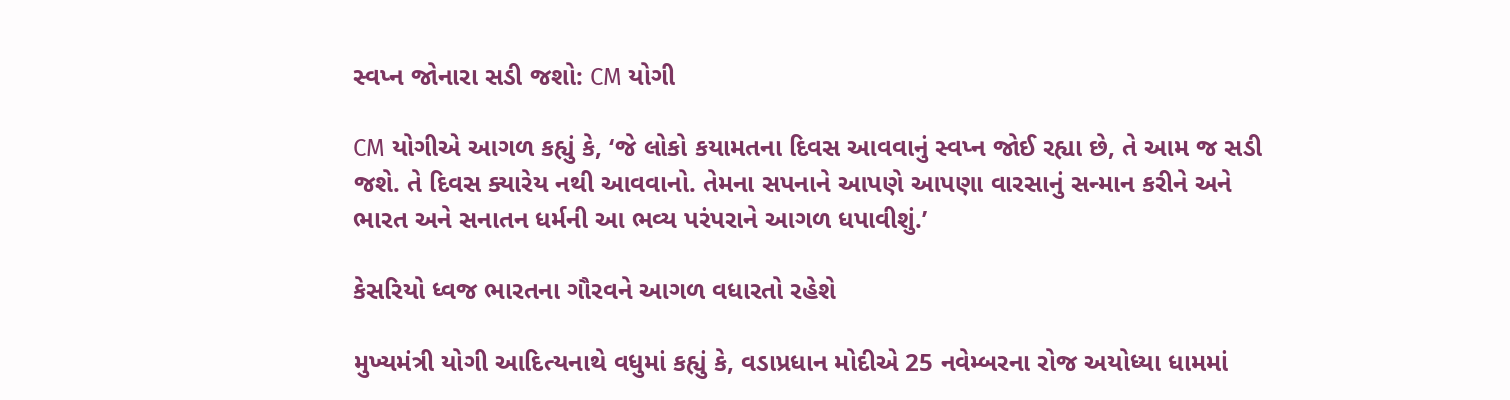સ્વપ્ન જોનારા સડી જશો: CM યોગી

CM યોગીએ આગળ કહ્યું કે, ‘જે લોકો કયામતના દિવસ આવવાનું સ્વપ્ન જોઈ રહ્યા છે, તે આમ જ સડી જશે. તે દિવસ ક્યારેય નથી આવવાનો. તેમના સપનાને આપણે આપણા વારસાનું સન્માન કરીને અને ભારત અને સનાતન ધર્મની આ ભવ્ય પરંપરાને આગળ ધપાવીશું.’

કેસરિયો ધ્વજ ભારતના ગૌરવને આગળ વધારતો રહેશે

મુખ્યમંત્રી યોગી આદિત્યનાથે વધુમાં કહ્યું કે, વડાપ્રધાન મોદીએ 25 નવેમ્બરના રોજ અયોધ્યા ધામમાં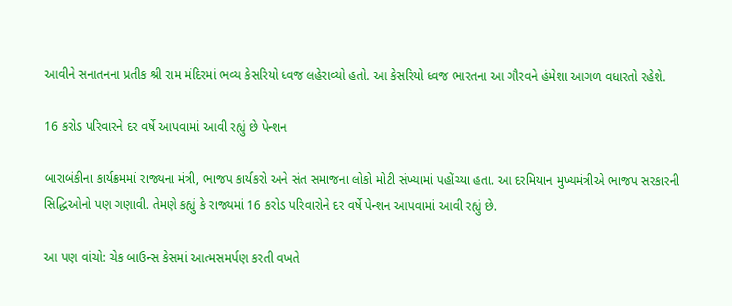આવીને સનાતનના પ્રતીક શ્રી રામ મંદિરમાં ભવ્ય કેસરિયો ધ્વજ લહેરાવ્યો હતો. આ કેસરિયો ધ્વજ ભારતના આ ગૌરવને હંમેશા આગળ વધારતો રહેશે.

16 કરોડ પરિવારને દર વર્ષે આપવામાં આવી રહ્યું છે પેન્શન

બારાબંકીના કાર્યક્રમમાં રાજ્યના મંત્રી, ભાજપ કાર્યકરો અને સંત સમાજના લોકો મોટી સંખ્યામાં પહોંચ્યા હતા. આ દરમિયાન મુખ્યમંત્રીએ ભાજપ સરકારની સિદ્ધિઓનો પણ ગણાવી. તેમણે કહ્યું કે રાજ્યમાં 16 કરોડ પરિવારોને દર વર્ષે પેન્શન આપવામાં આવી રહ્યું છે.

આ પણ વાંચો: ચેક બાઉન્સ કેસમાં આત્મસમર્પણ કરતી વખતે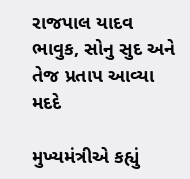રાજપાલ યાદવ ભાવુક, સોનુ સુદ અને તેજ પ્રતાપ આવ્યા મદદે

મુખ્યમંત્રીએ કહ્યું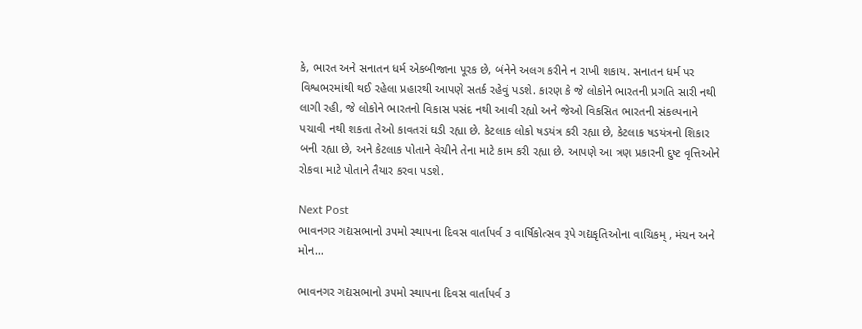કે, ભારત અને સનાતન ધર્મ એકબીજાના પૂરક છે, બંનેને અલગ કરીને ન રાખી શકાય. સનાતન ધર્મ પર વિશ્વભરમાંથી થઈ રહેલા પ્રહારથી આપણે સતર્ક રહેવું પડશે. કારણ કે જે લોકોને ભારતની પ્રગતિ સારી નથી લાગી રહી, જે લોકોને ભારતનો વિકાસ પસંદ નથી આવી રહ્યો અને જેઓ વિકસિત ભારતની સંકલ્પનાને પચાવી નથી શકતા તેઓ કાવતરાં ઘડી રહ્યા છે. કેટલાક લોકો ષડયંત્ર કરી રહ્યા છે, કેટલાક ષડયંત્રનો શિકાર બની રહ્યા છે, અને કેટલાક પોતાને વેચીને તેના માટે કામ કરી રહ્યા છે. આપણે આ ત્રણ પ્રકારની દુષ્ટ વૃત્તિઓને રોકવા માટે પોતાને તૈયાર કરવા પડશે.

Next Post
ભાવનગર ગદ્યસભાનો ૩૫મો સ્થાપના દિવસ વાર્તાપર્વ ૩ વાર્ષિકોત્સવ રૂપે ગદ્યકૃતિઓના વાચિકમ્ , મંચન અને મોન…

ભાવનગર ગદ્યસભાનો ૩૫મો સ્થાપના દિવસ વાર્તાપર્વ ૩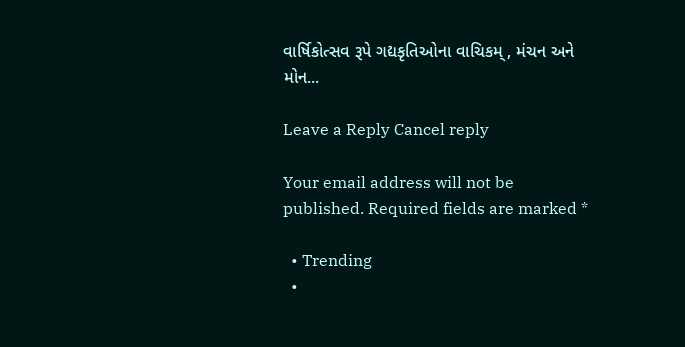વાર્ષિકોત્સવ રૂપે ગદ્યકૃતિઓના વાચિકમ્ , મંચન અને મોન...

Leave a Reply Cancel reply

Your email address will not be published. Required fields are marked *

  • Trending
  •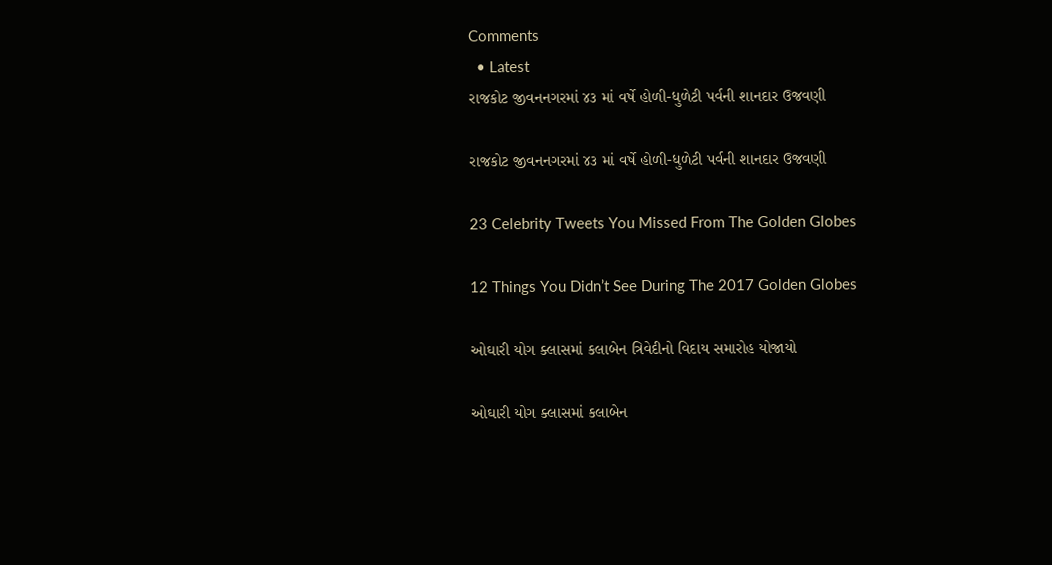Comments
  • Latest
રાજકોટ જીવનનગરમાં ૪૩ માં વર્ષે હોળી-ધુળેટી પર્વની શાનદાર ઉજવણી

રાજકોટ જીવનનગરમાં ૪૩ માં વર્ષે હોળી-ધુળેટી પર્વની શાનદાર ઉજવણી

23 Celebrity Tweets You Missed From The Golden Globes

12 Things You Didn’t See During The 2017 Golden Globes

ઓઘારી યોગ ક્લાસમાં કલાબેન ત્રિવેદીનો વિદાય સમારોહ યોજાયો

ઓઘારી યોગ ક્લાસમાં કલાબેન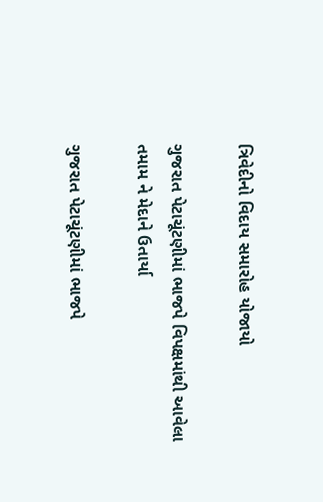ત્રિવેદીનો વિદાય સમારોહ યોજાયો

ગુજરાત પેટાચૂંટણીમાં ભાજપે વિપક્ષમાંથી આવેલા તમામ ને મેદાને ઉતાર્યા

ગુજરાત પેટાચૂંટણીમાં ભાજપે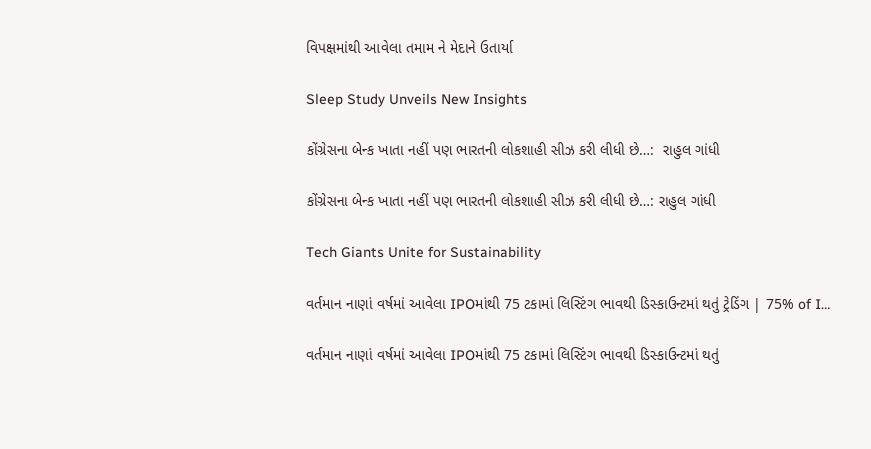વિપક્ષમાંથી આવેલા તમામ ને મેદાને ઉતાર્યા

Sleep Study Unveils New Insights

કોંગ્રેસના બેન્ક ખાતા નહીં પણ ભારતની લોકશાહી સીઝ કરી લીધી છે…:  રાહુલ ગાંધી

કોંગ્રેસના બેન્ક ખાતા નહીં પણ ભારતની લોકશાહી સીઝ કરી લીધી છે…: રાહુલ ગાંધી

Tech Giants Unite for Sustainability

વર્તમાન નાણાં વર્ષમાં આવેલા IPOમાંથી 75 ટકામાં લિસ્ટિંગ ભાવથી ડિસ્કાઉન્ટમાં થતું ટ્રેડિંગ | 75% of I…

વર્તમાન નાણાં વર્ષમાં આવેલા IPOમાંથી 75 ટકામાં લિસ્ટિંગ ભાવથી ડિસ્કાઉન્ટમાં થતું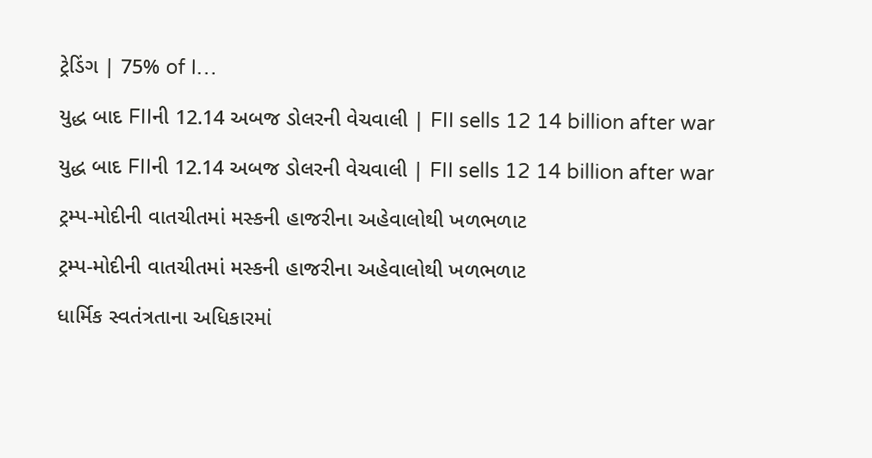ટ્રેડિંગ | 75% of I…

યુદ્ધ બાદ FIIની 12.14 અબજ ડોલરની વેચવાલી | FII sells 12 14 billion after war

યુદ્ધ બાદ FIIની 12.14 અબજ ડોલરની વેચવાલી | FII sells 12 14 billion after war

ટ્રમ્પ-મોદીની વાતચીતમાં મસ્કની હાજરીના અહેવાલોથી ખળભળાટ

ટ્રમ્પ-મોદીની વાતચીતમાં મસ્કની હાજરીના અહેવાલોથી ખળભળાટ

ધાર્મિક સ્વતંત્રતાના અધિકારમાં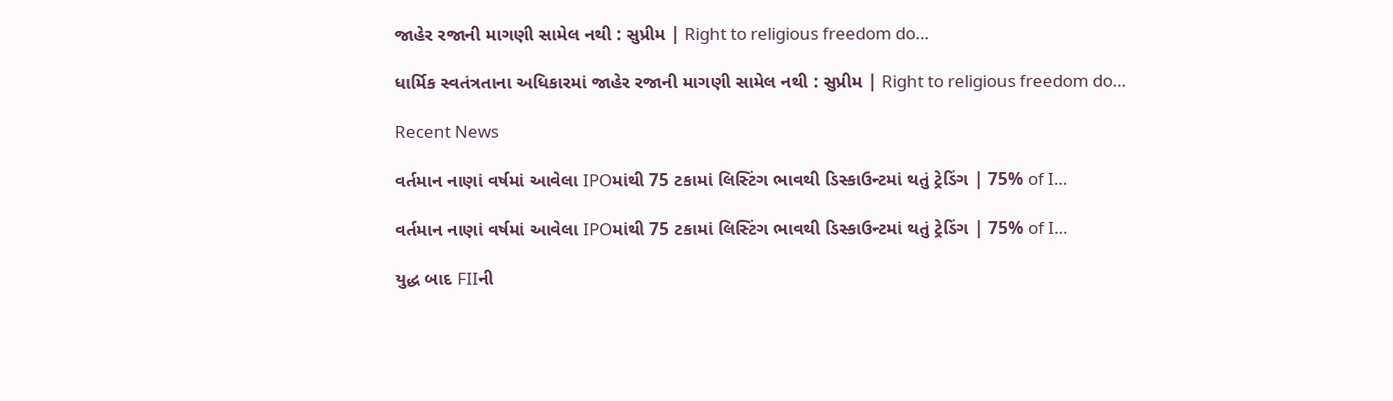જાહેર રજાની માગણી સામેલ નથી : સુપ્રીમ | Right to religious freedom do…

ધાર્મિક સ્વતંત્રતાના અધિકારમાં જાહેર રજાની માગણી સામેલ નથી : સુપ્રીમ | Right to religious freedom do…

Recent News

વર્તમાન નાણાં વર્ષમાં આવેલા IPOમાંથી 75 ટકામાં લિસ્ટિંગ ભાવથી ડિસ્કાઉન્ટમાં થતું ટ્રેડિંગ | 75% of I…

વર્તમાન નાણાં વર્ષમાં આવેલા IPOમાંથી 75 ટકામાં લિસ્ટિંગ ભાવથી ડિસ્કાઉન્ટમાં થતું ટ્રેડિંગ | 75% of I…

યુદ્ધ બાદ FIIની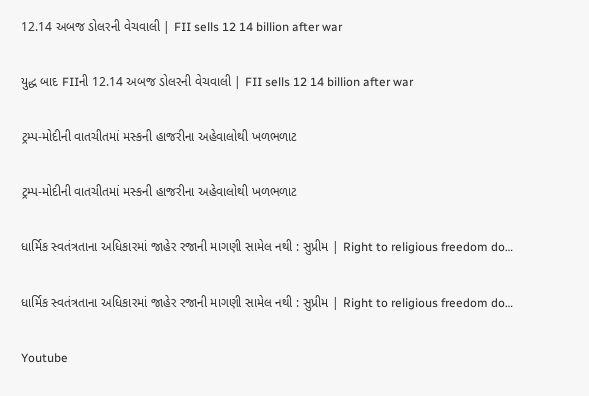12.14 અબજ ડોલરની વેચવાલી | FII sells 12 14 billion after war

યુદ્ધ બાદ FIIની 12.14 અબજ ડોલરની વેચવાલી | FII sells 12 14 billion after war

ટ્રમ્પ-મોદીની વાતચીતમાં મસ્કની હાજરીના અહેવાલોથી ખળભળાટ

ટ્રમ્પ-મોદીની વાતચીતમાં મસ્કની હાજરીના અહેવાલોથી ખળભળાટ

ધાર્મિક સ્વતંત્રતાના અધિકારમાં જાહેર રજાની માગણી સામેલ નથી : સુપ્રીમ | Right to religious freedom do…

ધાર્મિક સ્વતંત્રતાના અધિકારમાં જાહેર રજાની માગણી સામેલ નથી : સુપ્રીમ | Right to religious freedom do…

Youtube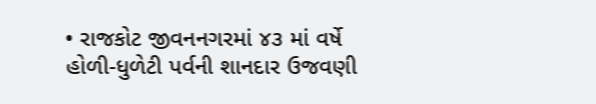• રાજકોટ જીવનનગરમાં ૪૩ માં વર્ષે હોળી-ધુળેટી પર્વની શાનદાર ઉજવણી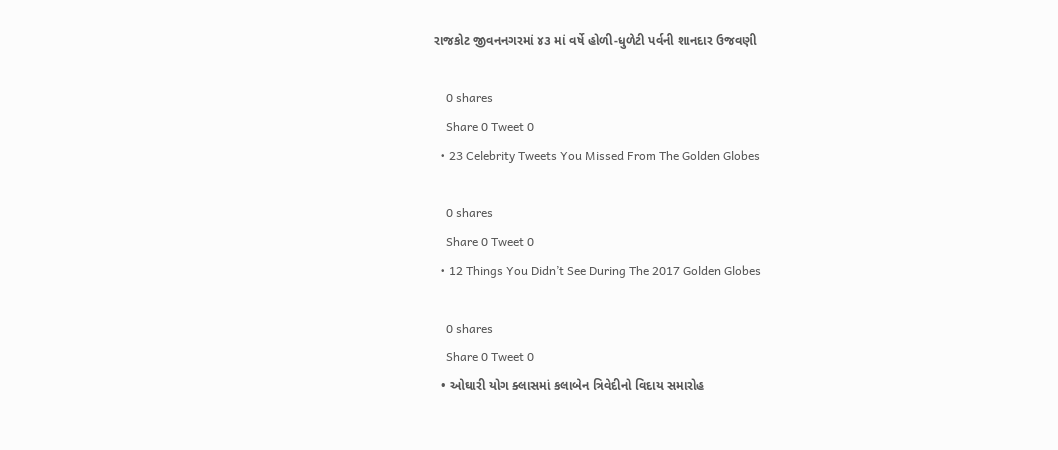રાજકોટ જીવનનગરમાં ૪૩ માં વર્ષે હોળી-ધુળેટી પર્વની શાનદાર ઉજવણી

    0 shares
    Share 0 Tweet 0
  • 23 Celebrity Tweets You Missed From The Golden Globes

    0 shares
    Share 0 Tweet 0
  • 12 Things You Didn’t See During The 2017 Golden Globes

    0 shares
    Share 0 Tweet 0
  • ઓઘારી યોગ ક્લાસમાં કલાબેન ત્રિવેદીનો વિદાય સમારોહ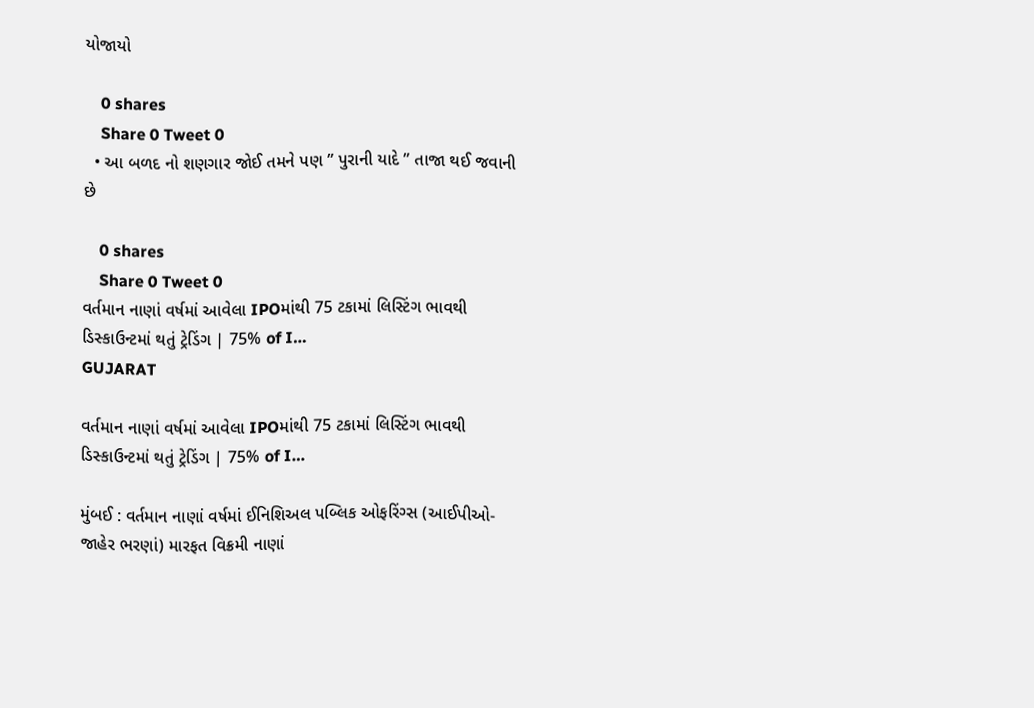યોજાયો

    0 shares
    Share 0 Tweet 0
  • આ બળદ નો શણગાર જોઈ તમને પણ ” પુરાની યાદે ” તાજા થઈ જવાની છે

    0 shares
    Share 0 Tweet 0
વર્તમાન નાણાં વર્ષમાં આવેલા IPOમાંથી 75 ટકામાં લિસ્ટિંગ ભાવથી ડિસ્કાઉન્ટમાં થતું ટ્રેડિંગ | 75% of I…
GUJARAT

વર્તમાન નાણાં વર્ષમાં આવેલા IPOમાંથી 75 ટકામાં લિસ્ટિંગ ભાવથી ડિસ્કાઉન્ટમાં થતું ટ્રેડિંગ | 75% of I…

મુંબઈ : વર્તમાન નાણાં વર્ષમાં ઈનિશિઅલ પબ્લિક ઓફરિંગ્સ (આઈપીઓ-જાહેર ભરણાં) મારફત વિક્રમી નાણાં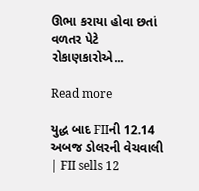ઊભા કરાયા હોવા છતાં વળતર પેટે રોકાણકારોએ...

Read more

યુદ્ધ બાદ FIIની 12.14 અબજ ડોલરની વેચવાલી | FII sells 12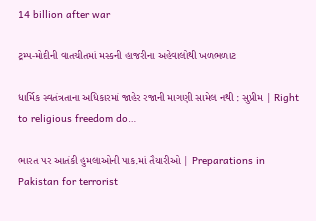14 billion after war

ટ્રમ્પ-મોદીની વાતચીતમાં મસ્કની હાજરીના અહેવાલોથી ખળભળાટ

ધાર્મિક સ્વતંત્રતાના અધિકારમાં જાહેર રજાની માગણી સામેલ નથી : સુપ્રીમ | Right to religious freedom do…

ભારત પર આતંકી હુમલાઓની પાક.માં તૈયારીઓ | Preparations in Pakistan for terrorist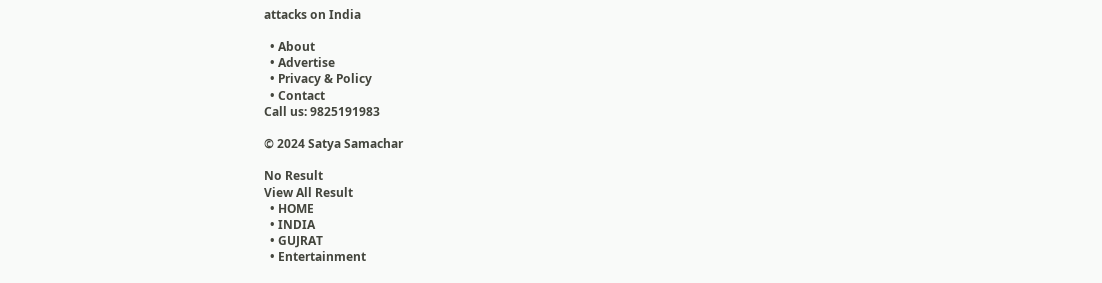attacks on India

  • About
  • Advertise
  • Privacy & Policy
  • Contact
Call us: 9825191983

© 2024 Satya Samachar

No Result
View All Result
  • HOME
  • INDIA
  • GUJRAT
  • Entertainment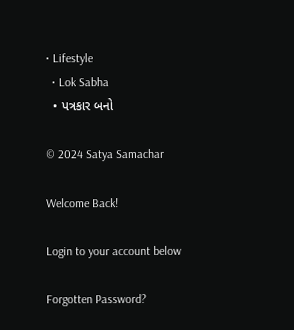• Lifestyle
  • Lok Sabha
  • પત્રકાર બનો

© 2024 Satya Samachar

Welcome Back!

Login to your account below

Forgotten Password?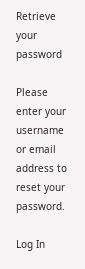Retrieve your password

Please enter your username or email address to reset your password.

Log In